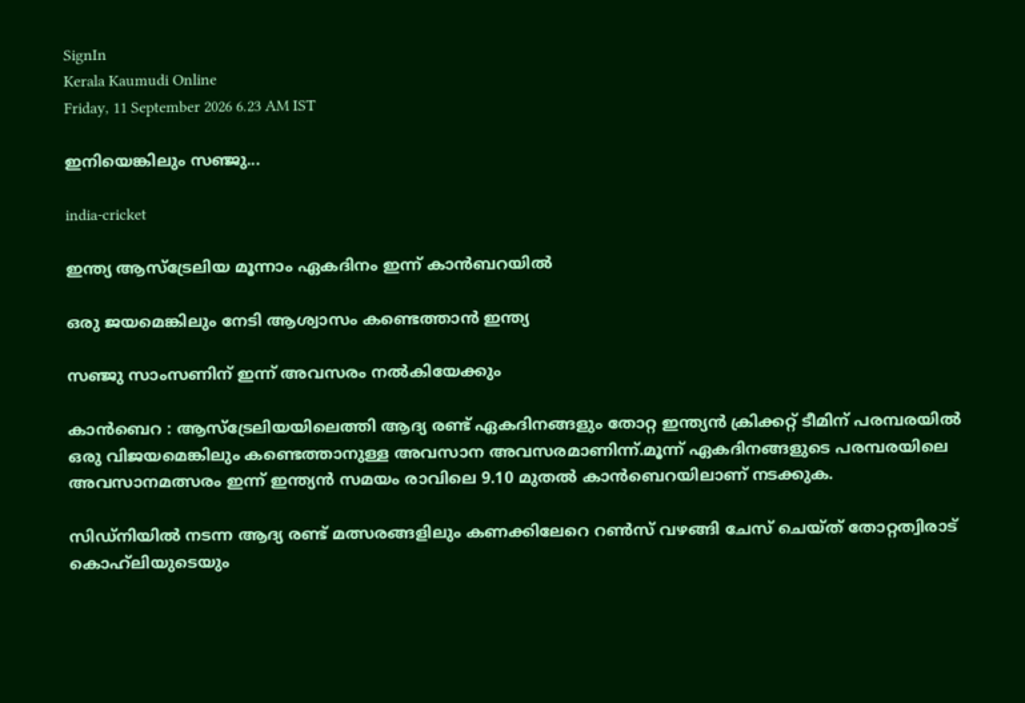SignIn
Kerala Kaumudi Online
Friday, 11 September 2026 6.23 AM IST

ഇനിയെങ്കിലും സഞ്ജു...

india-cricket

ഇന്ത്യ ആസ്ട്രേലിയ മൂന്നാം ഏകദിനം ഇന്ന് കാൻബറയിൽ

ഒരു ജയമെങ്കിലും നേടി ആശ്വാസം കണ്ടെത്താൻ ഇന്ത്യ

സഞ്ജു സാംസണിന് ഇന്ന് അവസരം നൽകിയേക്കും

കാൻബെറ : ആസ്ട്രേലിയയിലെത്തി ആദ്യ രണ്ട് ഏകദിനങ്ങളും തോറ്റ ഇന്ത്യൻ ക്രിക്കറ്റ് ടീമിന് പരമ്പരയിൽ ഒരു വിജയമെങ്കിലും കണ്ടെത്താനുള്ള അവസാന അവസരമാണിന്ന്.മൂന്ന് ഏകദിനങ്ങളുടെ പരമ്പരയിലെ അവസാനമത്സരം ഇന്ന് ഇന്ത്യൻ സമയം രാവിലെ 9.10 മുതൽ കാൻബെറയിലാണ് നടക്കുക.

സിഡ്നിയിൽ നടന്ന ആദ്യ രണ്ട് മത്സരങ്ങളിലും കണക്കിലേറെ റൺസ് വഴങ്ങി ചേസ് ചെയ്ത് തോറ്റത്വിരാട് കൊഹ്‌ലിയുടെയും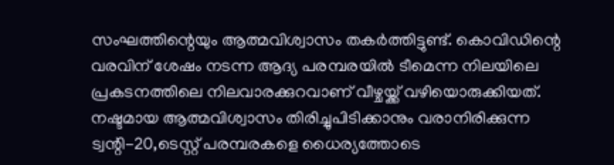സംഘത്തിന്റെയും ആത്മവിശ്വാസം തകർത്തിട്ടുണ്ട്. കൊവിഡിന്റെ വരവിന് ശേഷം നടന്ന ആദ്യ പരമ്പരയിൽ ടീമെന്ന നിലയിലെ പ്രകടനത്തിലെ നിലവാരക്കുറവാണ് വീഴ്ചയ്ക്ക് വഴിയൊരുക്കിയത്. നഷ്ടമായ ആത്മവിശ്വാസം തിരിച്ചുപിടിക്കാനും വരാനിരിക്കുന്ന ട്വന്റി-20,ടെസ്റ്റ് പരമ്പരകളെ ധൈര്യത്തോടെ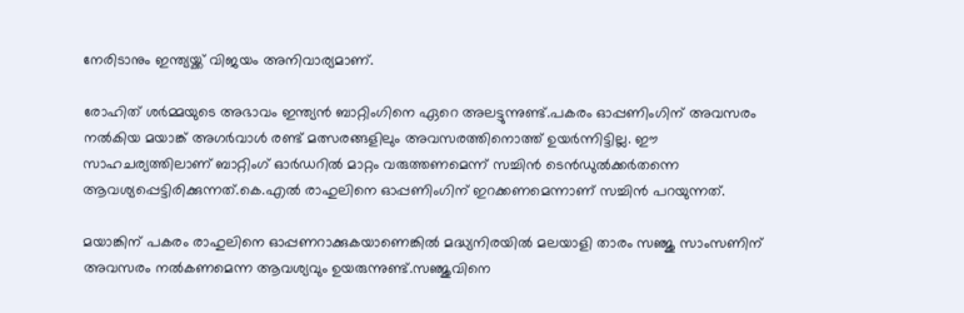നേരിടാനും ഇന്ത്യയ്ക്ക് വിജയം അനിവാര്യമാണ്.

രോഹിത് ശർമ്മയുടെ അഭാവം ഇന്ത്യൻ ബാറ്റിംഗിനെ ഏറെ അലട്ടുന്നുണ്ട്.പകരം ഓപ്പണിംഗിന് അവസരം നൽകിയ മയാങ്ക് അഗർവാൾ രണ്ട് മത്സരങ്ങളിലും അവസരത്തിനൊത്ത് ഉയർന്നിട്ടില്ല. ഈ സാഹചര്യത്തിലാണ് ബാറ്റിംഗ് ഓർഡറിൽ മാറ്റം വരുത്തണമെന്ന് സച്ചിൻ ടെൻഡുൽക്കർതന്നെ ആവശ്യപ്പെട്ടിരിക്കുന്നത്.കെ.എൽ രാഹുലിനെ ഓപ്പണിംഗിന് ഇറക്കണമെന്നാണ് സച്ചിൻ പറയുന്നത്.

മയാങ്കിന് പകരം രാഹുലിനെ ഓപ്പണറാക്കുകയാണെങ്കിൽ മദ്ധ്യനിരയിൽ മലയാളി താരം സഞ്ജു സാംസണിന് അവസരം നൽകണമെന്ന ആവശ്യവും ഉയരുന്നുണ്ട്.സഞ്ജുവിനെ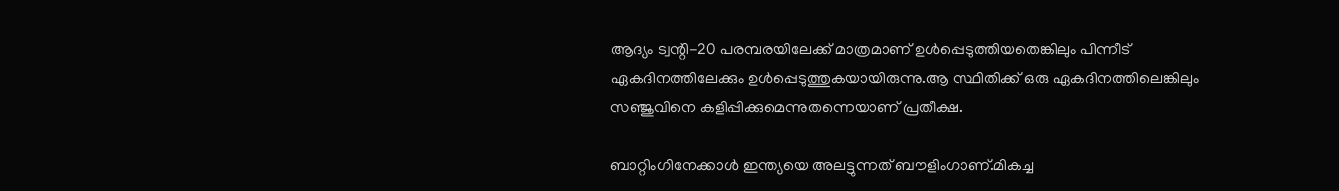ആദ്യം ട്വന്റി-20 പരമ്പരയിലേക്ക് മാത്രമാണ് ഉൾപ്പെടുത്തിയതെങ്കിലും പിന്നീട് ഏകദിനത്തിലേക്കും ഉൾപ്പെടുത്തുകയായിരുന്നു.ആ സ്ഥിതിക്ക് ഒരു ഏകദിനത്തിലെങ്കിലും സഞ്ജുവിനെ കളിപ്പിക്കുമെന്നുതന്നെയാണ് പ്രതീക്ഷ.

ബാറ്റിംഗിനേക്കാൾ ഇന്ത്യയെ അലട്ടുന്നത് ബൗളിംഗാണ്.മികച്ച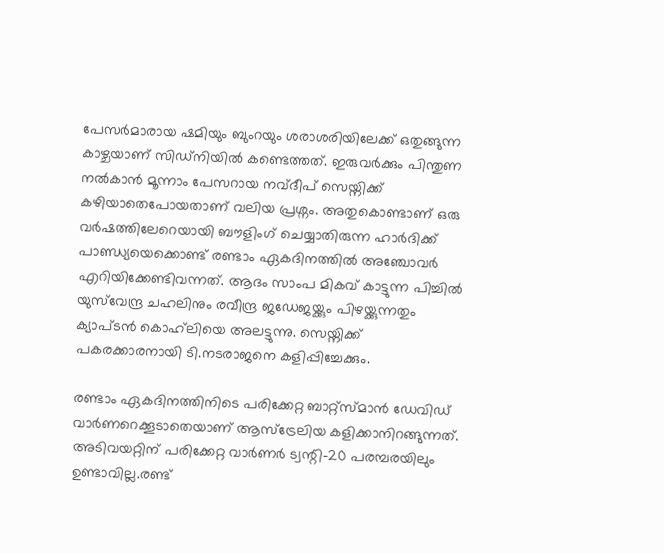പേസർമാരായ ഷമിയും ബുംറയും ശരാശരിയിലേക്ക് ഒതുങ്ങുന്ന കാഴ്ചയാണ് സിഡ്നിയിൽ കണ്ടെത്തത്. ഇരുവർക്കും പിന്തുണ നൽകാൻ മൂന്നാം പേസറായ നവ്ദീപ് സെയ്നിക്ക് കഴിയാതെപോയതാണ് വലിയ പ്രശ്നം. അതുകൊണ്ടാണ് ഒരു വർഷത്തിലേറെയായി ബൗളിംഗ് ചെയ്യാതിരുന്ന ഹാർദിക്ക് പാണ്ഡ്യയെക്കൊണ്ട് രണ്ടാം ഏകദിനത്തിൽ അഞ്ചോവർ എറിയിക്കേണ്ടിവന്നത്. ആദം സാംപ മികവ് കാട്ടുന്ന പിച്ചിൽ യുസ്‌വേന്ദ്ര ചഹലിനും രവീന്ദ്ര ജഡേജയ്ക്കും പിഴയ്ക്കുന്നതും ക്യാപ്ടൻ കൊഹ്‌ലിയെ അലട്ടുന്നു. സെയ്നിക്ക് പകരക്കാരനായി ടി.നടരാജനെ കളിപ്പിച്ചേക്കും.

രണ്ടാം ഏകദിനത്തിനിടെ പരിക്കേറ്റ ബാറ്റ്സ്മാൻ ഡേവിഡ് വാർണറെക്കൂടാതെയാണ് ആസ്ട്രേലിയ കളിക്കാനിറങ്ങുന്നത്. അടിവയറ്റിന് പരിക്കേറ്റ വാർണർ ട്വന്റി-20 പരമ്പരയിലും ഉണ്ടാവില്ല.രണ്ട്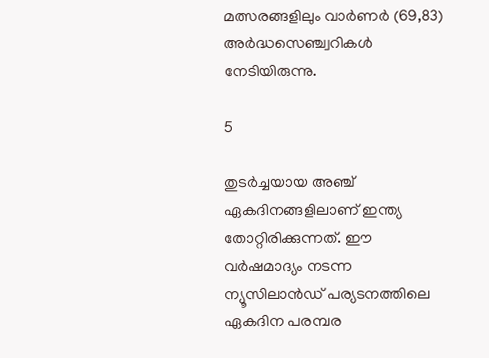മത്സരങ്ങളിലും വാർണർ (69,83) അർദ്ധസെഞ്ച്വറികൾ നേടിയിരുന്നു.

5

തുടർച്ചയായ അഞ്ച് ഏകദിനങ്ങളിലാണ് ഇന്ത്യ തോറ്റിരിക്കുന്നത്. ഈ വർഷമാദ്യം നടന്ന ന്യൂസിലാൻഡ് പര്യടനത്തിലെ ഏകദിന പരമ്പര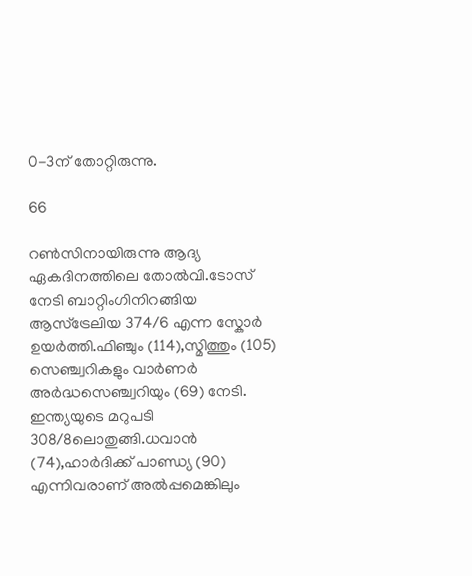0-3ന് തോറ്റിരുന്നു.

66

റൺസിനായിരുന്നു ആദ്യ ഏകദിനത്തിലെ തോൽവി.ടോസ് നേടി ബാറ്റിംഗിനിറങ്ങിയ ആസ്ട്രേലിയ 374/6 എന്ന സ്കോർ ഉയർത്തി.ഫിഞ്ചും (114),സ്മിത്തും (105) സെഞ്ച്വറികളും വാർണർ അർദ്ധസെഞ്ച്വറിയും (69) നേടി. ഇന്ത്യയുടെ മറുപടി 308/8ലൊതുങ്ങി.ധവാൻ (74),ഹാർദിക്ക് പാണ്ഡ്യ (90) എന്നിവരാണ് അൽപ്പമെങ്കിലും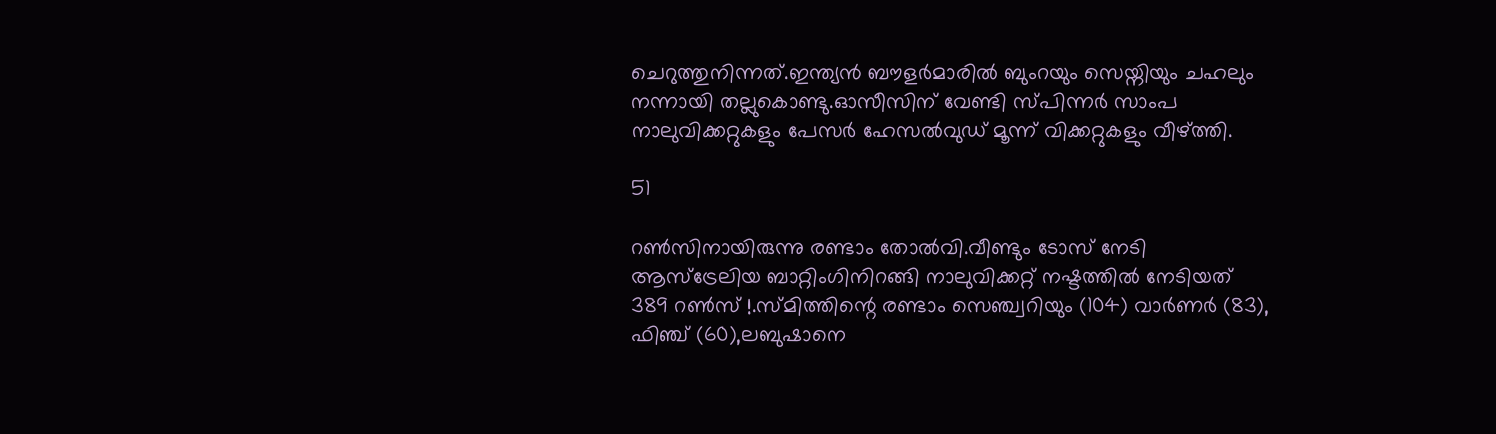ചെറുത്തുനിന്നത്.ഇന്ത്യൻ ബൗളർമാരിൽ ബുംറയും സെയ്നിയും ചഹലും നന്നായി തല്ലുകൊണ്ടു.ഓസീസിന് വേണ്ടി സ്പിന്നർ സാംപ നാലുവിക്കറ്റുകളും പേസർ ഹേസൽവുഡ് മൂന്ന് വിക്കറ്റുകളും വീഴ്ത്തി.

51

റൺസിനായിരുന്നു രണ്ടാം തോൽവി.വീണ്ടും ടോസ് നേടി ആസ്ട്രേലിയ ബാറ്റിംഗിനിറങ്ങി നാലുവിക്കറ്റ് നഷ്ടത്തിൽ നേടിയത് 389 റൺസ് !.സ്മിത്തിന്റെ രണ്ടാം സെഞ്ച്വറിയും (104) വാർണർ (83), ഫിഞ്ച് (60),ലബുഷാനെ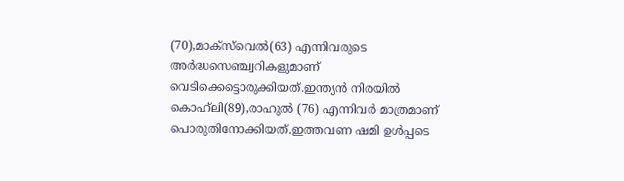(70),മാക്സ്‌വെൽ(63) എന്നിവരുടെ അർദ്ധസെഞ്ച്വറികളുമാണ് വെടിക്കെട്ടൊരുക്കിയത്.ഇന്ത്യൻ നിരയിൽ കൊഹ‌്ലി(89),രാഹുൽ (76) എന്നിവർ മാത്രമാണ് പൊരുതിനോക്കിയത്.ഇത്തവണ ഷമി ഉൾപ്പടെ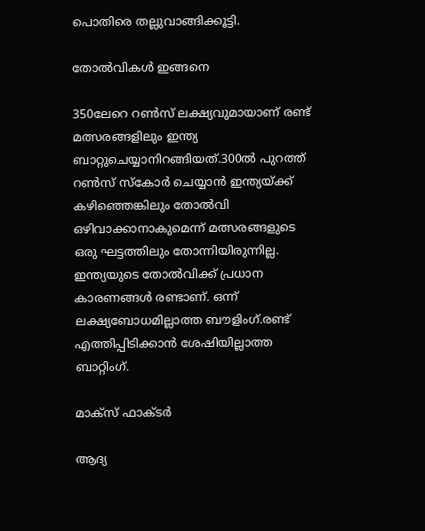പൊതിരെ തല്ലുവാങ്ങിക്കൂട്ടി.

തോൽവികൾ ഇങ്ങനെ

350ലേറെ റൺസ് ലക്ഷ്യവുമായാണ് രണ്ട് മത്സരങ്ങളിലും ഇന്ത്യ ബാറ്റുചെയ്യാനിറങ്ങിയത്.300ൽ പുറത്ത് റൺസ് സ്കോർ ചെയ്യാൻ ഇന്ത്യയ്ക്ക് കഴിഞ്ഞെങ്കിലും തോൽവി ഒഴിവാക്കാനാകുമെന്ന് മത്സരങ്ങളുടെ ഒരു ഘട്ടത്തിലും തോന്നിയിരുന്നില്ല. ഇന്ത്യയുടെ തോൽവിക്ക് പ്രധാന കാരണങ്ങൾ രണ്ടാണ്. ഒന്ന് ലക്ഷ്യബോധമില്ലാത്ത ബൗളിംഗ്.രണ്ട് എത്തിപ്പിടിക്കാൻ ശേഷിയില്ലാത്ത ബാറ്റിംഗ്.

മാക്സ് ഫാക്ടർ

ആദ്യ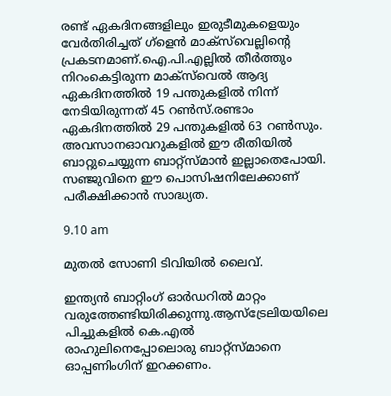രണ്ട് ഏകദിനങ്ങളിലും ഇരുടീമുകളെയും വേർതിരിച്ചത് ഗ്ളെൻ മാക്സ്‌വെല്ലിന്റെ പ്രകടനമാണ്.ഐ.പി.എല്ലിൽ തീർത്തും നിറംകെട്ടിരുന്ന മാക്സ്‌വെൽ ആദ്യ ഏകദിനത്തിൽ 19 പന്തുകളിൽ നിന്ന് നേടിയിരുന്നത് 45 റൺസ്.രണ്ടാം ഏകദിനത്തിൽ 29 പന്തുകളിൽ 63 റൺസും. അവസാനഓവറുകളിൽ ഈ രീതിയിൽ ബാറ്റുചെയ്യുന്ന ബാറ്റ്സ്മാൻ ഇല്ലാതെപോയി. സഞ്ജുവിനെ ഈ പൊസിഷനിലേക്കാണ് പരീക്ഷിക്കാൻ സാദ്ധ്യത.

9.10 am

മുതൽ സോണി ടിവിയിൽ ലൈവ്.

ഇന്ത്യൻ ബാറ്റിംഗ് ഓർഡറിൽ മാറ്റം വരുത്തേണ്ടിയിരിക്കുന്നു.ആസ്ട്രേലിയയിലെ പിച്ചുകളിൽ കെ.എൽ രാഹുലിനെപ്പോലൊരു ബാറ്റ്സ്മാനെ ഓപ്പണിംഗിന് ഇറക്കണം.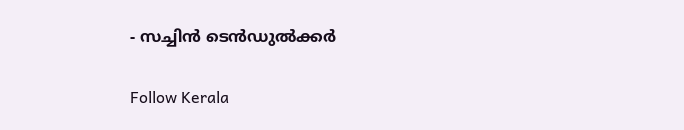- സച്ചിൻ ടെൻഡുൽക്കർ

Follow Kerala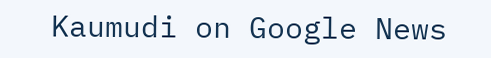Kaumudi on Google News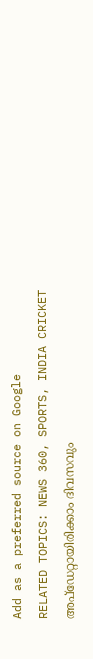Add as a preferred source on Google
RELATED TOPICS: NEWS 360, SPORTS, INDIA CRICKET
അപ്ഡേറ്റായിരിക്കാം ദിവസവും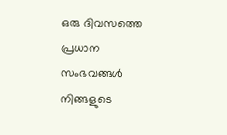ഒരു ദിവസത്തെ പ്രധാന സംഭവങ്ങൾ നിങ്ങളുടെ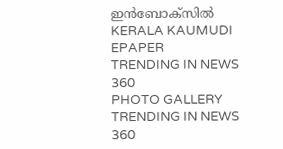ഇൻബോക്സിൽ
KERALA KAUMUDI EPAPER
TRENDING IN NEWS 360
PHOTO GALLERY
TRENDING IN NEWS 360